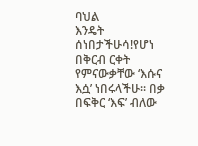ባህል
እንዴት ሰነበታችሁሳ!የሆነ በቅርብ ርቀት የምናውቃቸው ‘እሱና እሷ’ ነበሩላችሁ፡፡ በቃ በፍቅር ‘እፍ’ ብለው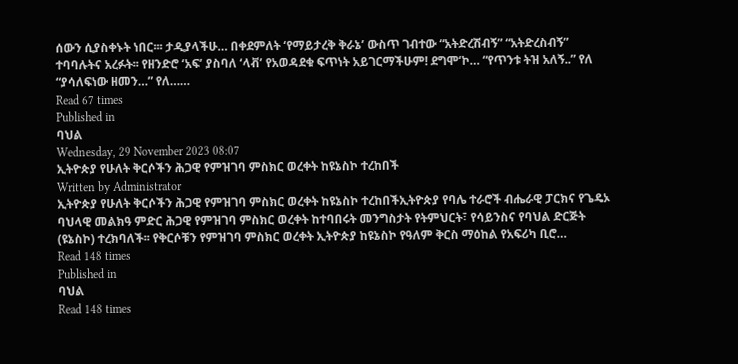ሰውን ሲያስቀኑት ነበር፡፡፡ ታዲያላችሁ… በቀደምለት ‘የማይታረቅ ቅራኔ’ ውስጥ ገብተው “አትድረሽብኝ” “አትድረስብኝ” ተባባሉትና አረፉት፡፡ የዘንድሮ ‘አፍ’ ያስባለ ‘ላቭ’ የአወዳደቁ ፍጥነት አይገርማችሁም! ደግሞ‘ኮ… “የጥንቱ ትዝ አለኝ..” የለ “ያሳለፍነው ዘመን…” የለ……
Read 67 times
Published in
ባህል
Wednesday, 29 November 2023 08:07
ኢትዮጵያ የሁለት ቅርሶችን ሕጋዊ የምዝገባ ምስክር ወረቀት ከዩኔስኮ ተረከበች
Written by Administrator
ኢትዮጵያ የሁለት ቅርሶችን ሕጋዊ የምዝገባ ምስክር ወረቀት ከዩኔስኮ ተረከበችኢትዮጵያ የባሌ ተራሮች ብሔራዊ ፓርክና የጌዴኦ ባህላዊ መልክዓ ምድር ሕጋዊ የምዝገባ ምስክር ወረቀት ከተባበሩት መንግስታት የትምህርት፣ የሳይንስና የባህል ድርጅት (ዩኔስኮ) ተረክባለች፡፡ የቅርሶቹን የምዝገባ ምስክር ወረቀት ኢትዮጵያ ከዩኔስኮ የዓለም ቅርስ ማዕከል የአፍሪካ ቢሮ…
Read 148 times
Published in
ባህል
Read 148 times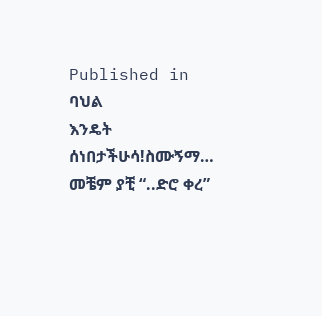Published in
ባህል
እንዴት ሰነበታችሁሳ!ስሙኝማ… መቼም ያቺ “..ድሮ ቀረ”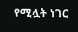የሚሏት ነገር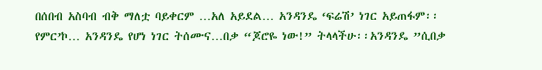በሰበብ አስባብ ብቅ ማለቷ ባይቀርም …አለ አይደል… አንዳንዴ ‘ፍሬሽ’ ነገር አይጠፋም፡፡ የምር’ኮ… አንዳንዴ የሆነ ነገር ትሰሙና…በቃ “ጆሮዬ ነው!” ትላላችሁ፡፡አንዳንዴ ”ሲበቃ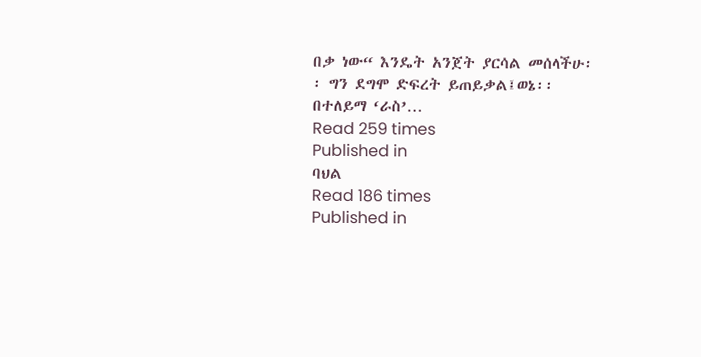በቃ ነው“ እንዴት አንጀት ያርሳል መሰላችሁ፡፡ ግን ደግሞ ድፍረት ይጠይቃል፤ወኔ፡፡ በተለይማ ‘ራስ’…
Read 259 times
Published in
ባህል
Read 186 times
Published in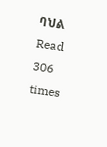ባህል
Read 306 times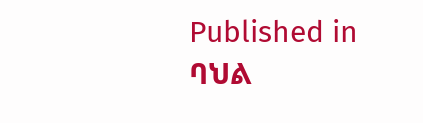Published in
ባህል